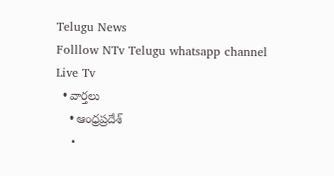Telugu News
Folllow NTv Telugu whatsapp channel Live Tv
  • వార్తలు
    • ఆంధ్రప్రదేశ్
    •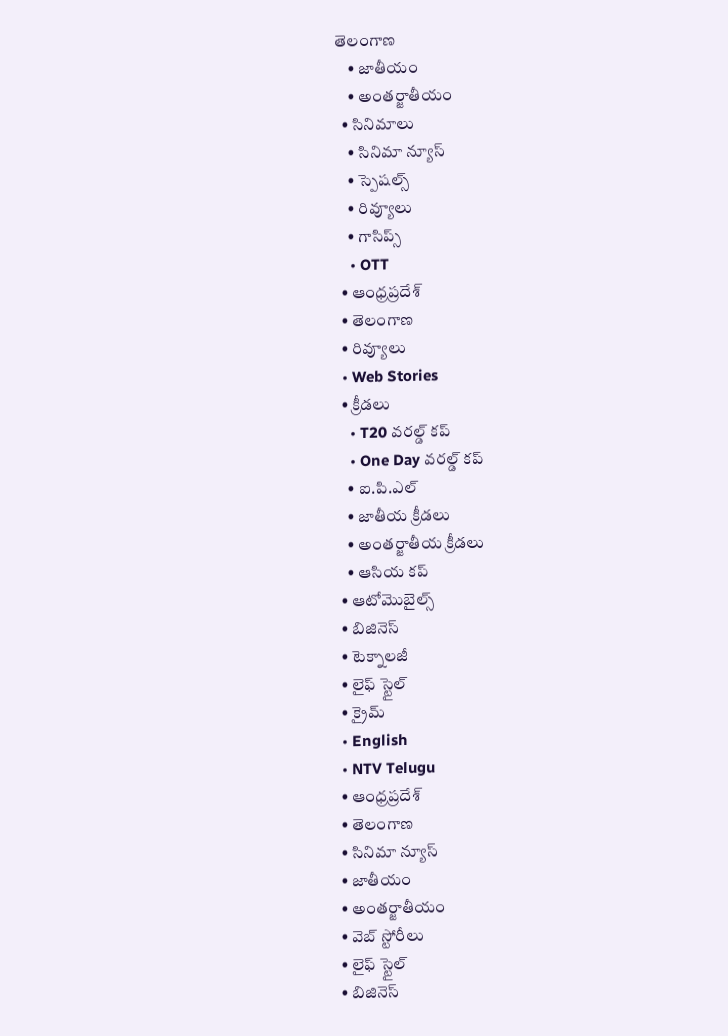తెలంగాణ
    • జాతీయం
    • అంతర్జాతీయం
  • సినిమాలు
    • సినిమా న్యూస్
    • స్పెషల్స్
    • రివ్యూలు
    • గాసిప్స్
    • OTT
  • ఆంధ్రప్రదేశ్
  • తెలంగాణ
  • రివ్యూలు
  • Web Stories
  • క్రీడలు
    • T20 వరల్డ్ కప్
    • One Day వరల్డ్ కప్
    • ఐ.పి.ఎల్
    • జాతీయ క్రీడలు
    • అంతర్జాతీయ క్రీడలు
    • ఆసియ కప్
  • ఆటోమొబైల్స్
  • బిజినెస్‌
  • టెక్నాలజీ
  • లైఫ్ స్టైల్
  • క్రైమ్
  • English
  • NTV Telugu
  • ఆంధ్రప్రదేశ్
  • తెలంగాణ
  • సినిమా న్యూస్
  • జాతీయం
  • అంతర్జాతీయం
  • వెబ్ స్టోరీలు
  • లైఫ్ స్టైల్
  • బిజినెస్‌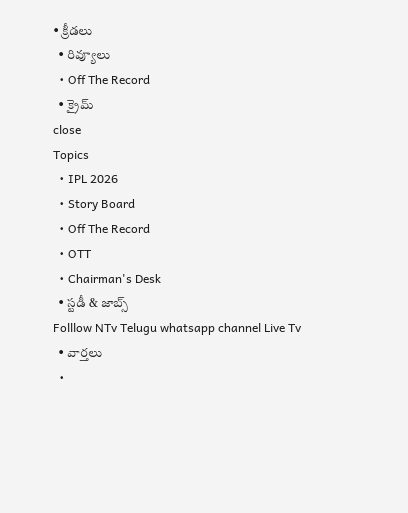• క్రీడలు
  • రివ్యూలు
  • Off The Record
  • క్రైమ్
close
Topics
  • IPL 2026
  • Story Board
  • Off The Record
  • OTT
  • Chairman's Desk
  • స్టడీ & జాబ్స్
Folllow NTv Telugu whatsapp channel Live Tv
  • వార్తలు
  •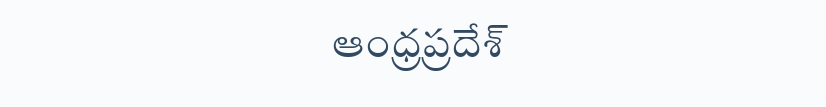ఆంధ్రప్రదేశ్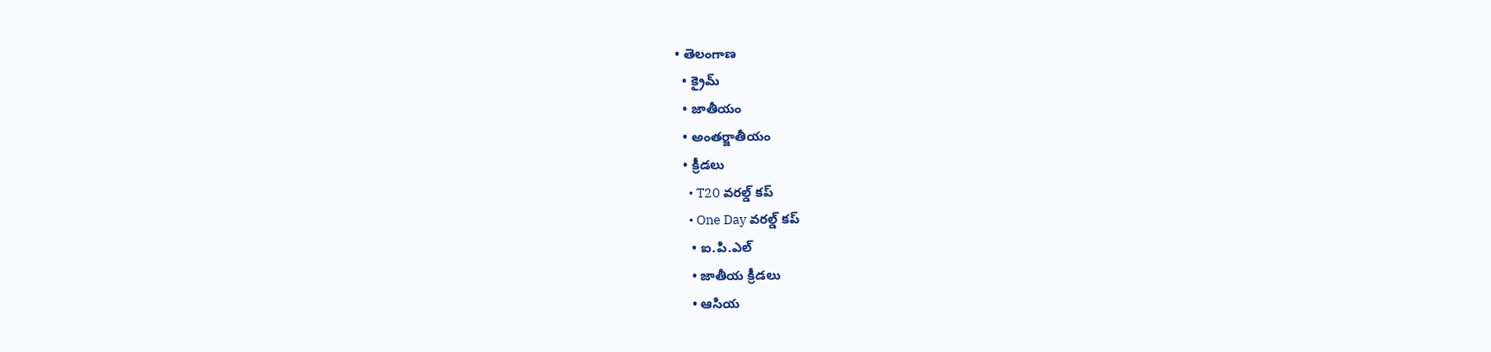• తెలంగాణ
  • క్రైమ్
  • జాతీయం
  • అంతర్జాతీయం
  • క్రీడలు
    • T20 వరల్డ్ కప్
    • One Day వరల్డ్ కప్
    • ఐ.పి.ఎల్
    • జాతీయ క్రీడలు
    • ఆసియ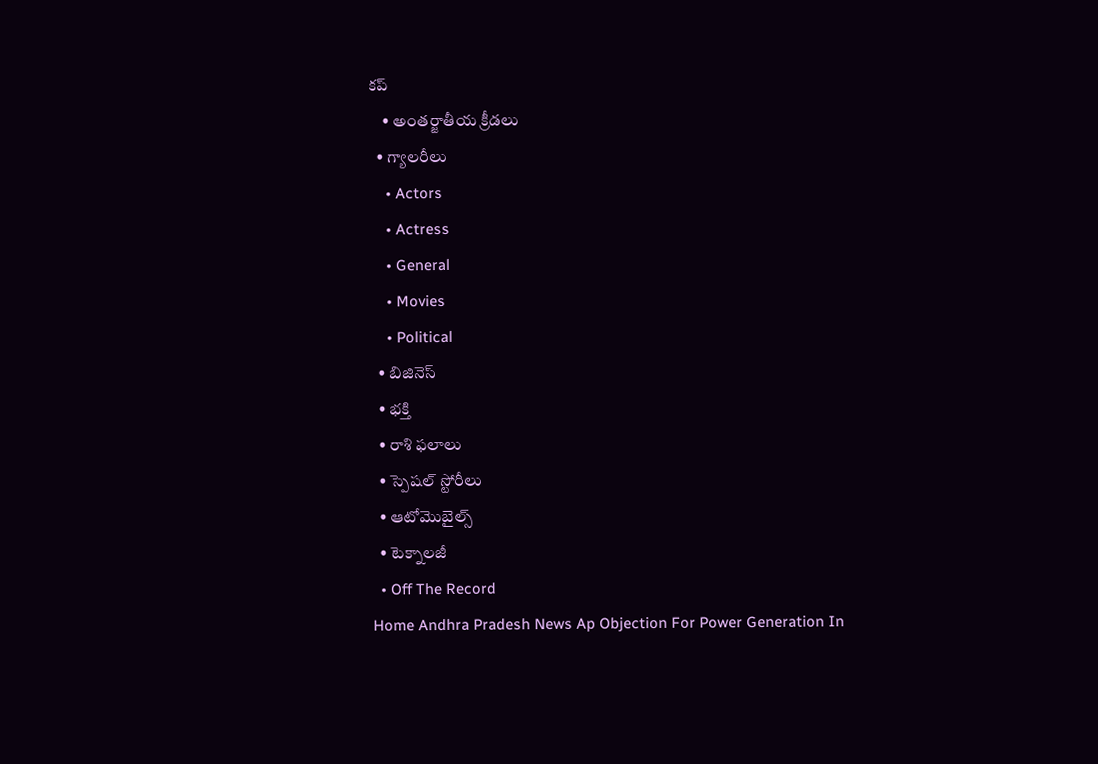కప్
    • అంతర్జాతీయ క్రీడలు
  • గ్యాలరీలు
    • Actors
    • Actress
    • General
    • Movies
    • Political
  • బిజినెస్‌
  • భక్తి
  • రాశి ఫలాలు
  • స్పెషల్‌ స్టోరీలు
  • ఆటోమొబైల్స్
  • టెక్నాలజీ
  • Off The Record
Home Andhra Pradesh News Ap Objection For Power Generation In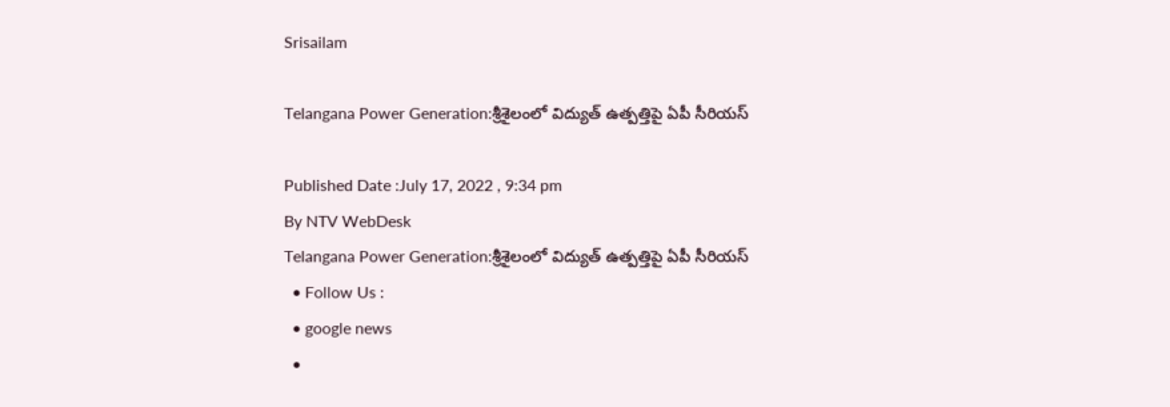Srisailam

Telangana Power Generation:శ్రీశైలంలో విద్యుత్ ఉత్పత్తిపై ఏపీ సీరియస్

Published Date :July 17, 2022 , 9:34 pm
By NTV WebDesk
Telangana Power Generation:శ్రీశైలంలో విద్యుత్ ఉత్పత్తిపై ఏపీ సీరియస్
  • Follow Us :
  • google news
  •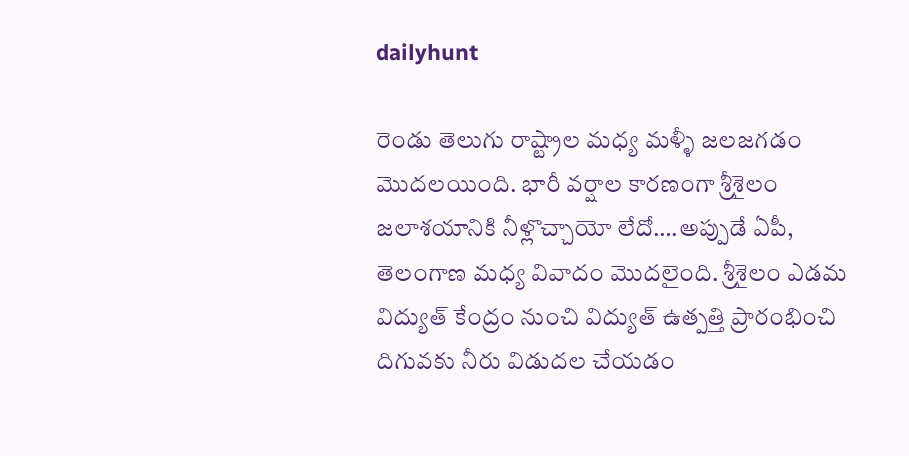dailyhunt

రెండు తెలుగు రాష్ట్రాల మధ్య మళ్ళీ జలజగడం మొదలయింది. భారీ వర్షాల కారణంగా శ్రీశైలం జలాశయానికి నీళ్లొచ్చాయో లేదో….అప్పుడే ఏపీ, తెలంగాణ మధ్య వివాదం మొదలైంది. శ్రీశైలం ఎడమ విద్యుత్ కేంద్రం నుంచి విద్యుత్ ఉత్పత్తి ప్రారంభించి దిగువకు నీరు విడుదల చేయడం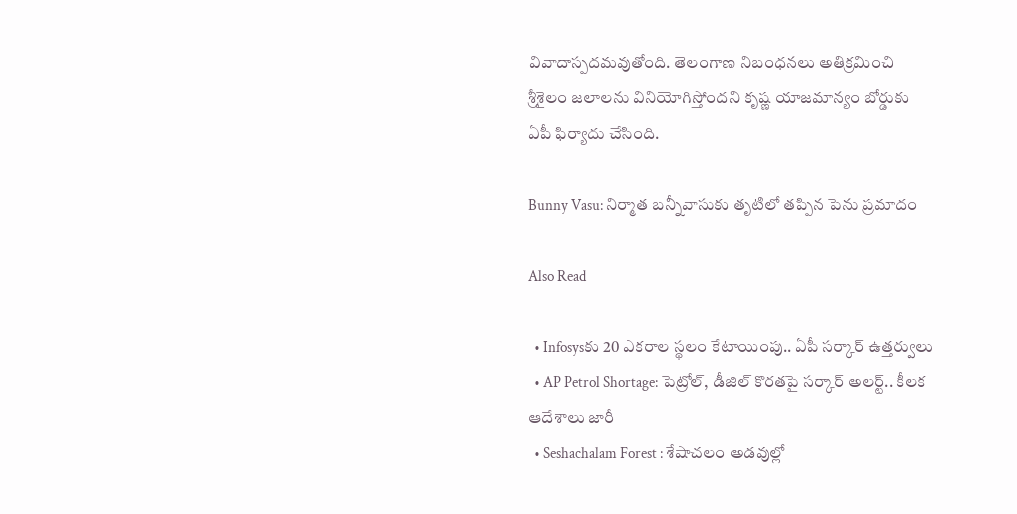వివాదాస్పదమవుతోంది. తెలంగాణ నిబంధనలు అతిక్రమించి శ్రీశైలం జలాలను వినియోగిస్తోందని కృష్ణ యాజమాన్యం బోర్డుకు ఏపీ ఫిర్యాదు చేసింది.

Bunny Vasu: నిర్మాత బన్నీవాసుకు తృటిలో తప్పిన పెను ప్రమాదం

Also Read

  • Infosysకు 20 ఎకరాల స్థలం కేటాయింపు.. ఏపీ సర్కార్‌ ఉత్తర్వులు
  • AP Petrol Shortage: పెట్రోల్, డీజిల్ కొరతపై సర్కార్‌ అలర్ట్.. కీలక ఆదేశాలు జారీ
  • Seshachalam Forest : శేషాచలం అడవుల్లో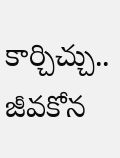కార్చిచ్చు.. జీవకోన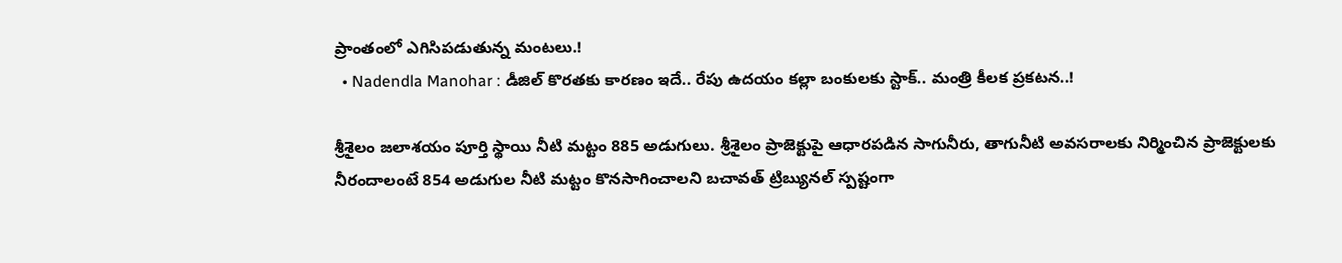ప్రాంతంలో ఎగిసిపడుతున్న మంటలు.!
  • Nadendla Manohar : డీజిల్ కొరతకు కారణం ఇదే.. రేపు ఉదయం కల్లా బంకులకు స్టాక్.. మంత్రి కీలక ప్రకటన..!

శ్రీశైలం జలాశయం పూర్తి స్థాయి నీటి మట్టం 885 అడుగులు. శ్రీశైలం ప్రాజెక్టుపై ఆధారపడిన సాగునీరు, తాగునీటి అవసరాలకు నిర్మించిన ప్రాజెక్టులకు నీరందాలంటే 854 అడుగుల నీటి మట్టం కొనసాగించాలని బచావత్ ట్రిబ్యునల్ స్పష్టంగా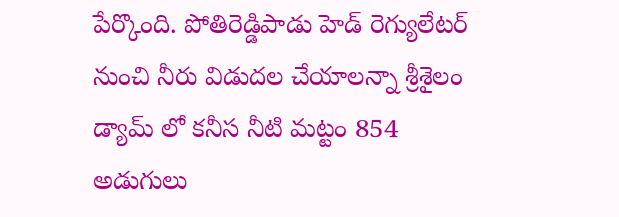పేర్కొంది. పోతిరెడ్డిపాడు హెడ్ రెగ్యులేటర్ నుంచి నీరు విడుదల చేయాలన్నా శ్రీశైలం డ్యామ్ లో కనీస నీటి మట్టం 854 అడుగులు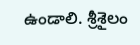ఉండాలి. శ్రీశైలం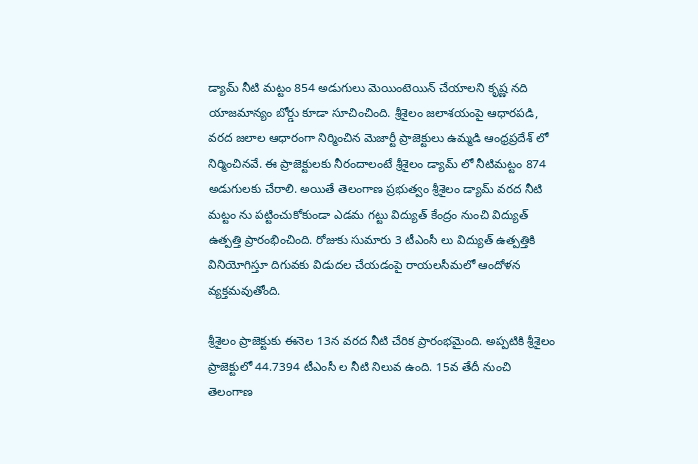డ్యామ్ నీటి మట్టం 854 అడుగులు మెయింటెయిన్ చేయాలని కృష్ణ నది యాజమాన్యం బోర్డు కూడా సూచించింది. శ్రీశైలం జలాశయంపై ఆధారపడి, వరద జలాల ఆధారంగా నిర్మించిన మెజార్టీ ప్రాజెక్టులు ఉమ్మడి ఆంధ్రప్రదేశ్ లో నిర్మించినవే. ఈ ప్రాజెక్టులకు నీరందాలంటే శ్రీశైలం డ్యామ్ లో నీటిమట్టం 874 అడుగులకు చేరాలి. అయితే తెలంగాణ ప్రభుత్వం శ్రీశైలం డ్యామ్ వరద నీటి మట్టం ను పట్టించుకోకుండా ఎడమ గట్టు విద్యుత్ కేంద్రం నుంచి విద్యుత్ ఉత్పత్తి ప్రారంభించింది. రోజుకు సుమారు 3 టీఎంసీ లు విద్యుత్ ఉత్పత్తికి వినియోగిస్తూ దిగువకు విడుదల చేయడంపై రాయలసీమలో ఆందోళన వ్యక్తమవుతోంది.

శ్రీశైలం ప్రాజెక్టుకు ఈనెల 13న వరద నీటి చేరిక ప్రారంభమైంది. అప్పటికి శ్రీశైలం ప్రాజెక్టులో 44.7394 టీఎంసీ ల నీటి నిలువ ఉంది. 15వ తేదీ నుంచి తెలంగాణ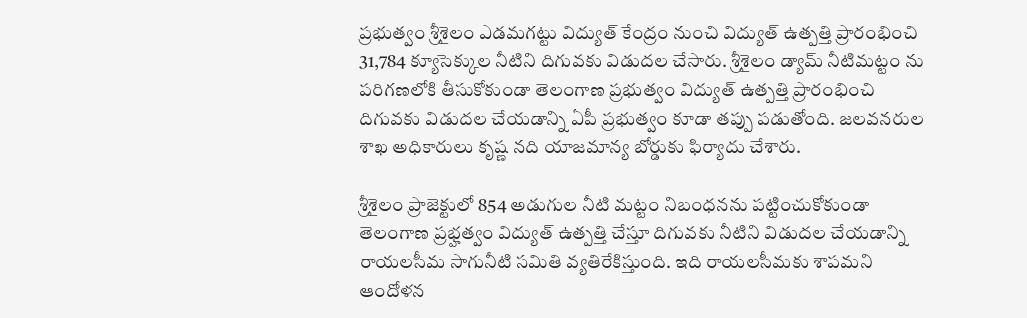ప్రభుత్వం శ్రీశైలం ఎడమగట్టు విద్యుత్ కేంద్రం నుంచి విద్యుత్ ఉత్పత్తి ప్రారంభించి 31,784 క్యూసెక్కుల నీటిని దిగువకు విడుదల చేసారు. శ్రీశైలం డ్యామ్ నీటిమట్టం ను పరిగణలోకి తీసుకోకుండా తెలంగాణ ప్రభుత్వం విద్యుత్ ఉత్పత్తి ప్రారంభించి దిగువకు విడుదల చేయడాన్ని ఏపీ ప్రభుత్వం కూడా తప్పు పడుతోంది. జలవనరుల శాఖ అధికారులు కృష్ణ నది యాజమాన్య బోర్డుకు ఫిర్యాదు చేశారు.

శ్రీశైలం ప్రాజెక్టులో 854 అడుగుల నీటి మట్టం నిబంధనను పట్టించుకోకుండా తెలంగాణ ప్రభ్హత్వం విద్యుత్ ఉత్పత్తి చేస్తూ దిగువకు నీటిని విడుదల చేయడాన్ని రాయలసీమ సాగునీటి సమితి వ్యతిరేకిస్తుంది. ఇది రాయలసీమకు శాపమని ఆందోళన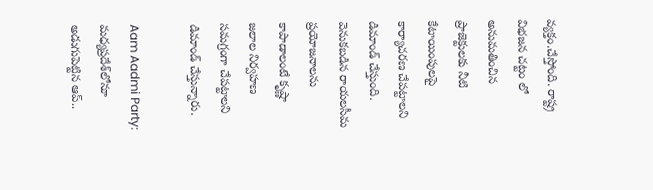వ్యక్తం.చేస్తోంది. రాష్ట్ర విభజన చట్టం లో అనుమతించిన ప్రాజెక్టులకు నీటి కేటాయింపులపై కార్యాచరణ చేపట్టాలని డిమాండ్ చేస్తుంది. వెనుకబడిన రాయలసీమ ప్రయోజనాలను కాపాడాలంటే కృష్ణా జలాల నిర్వహణ సమగ్రంగా చేపట్టాలని డిమాండ్ చేస్తున్నారు.

Aam Aadmi Party: మధ్యప్రదేశ్‌లోనూ అడుగుపెట్టిన ఆప్..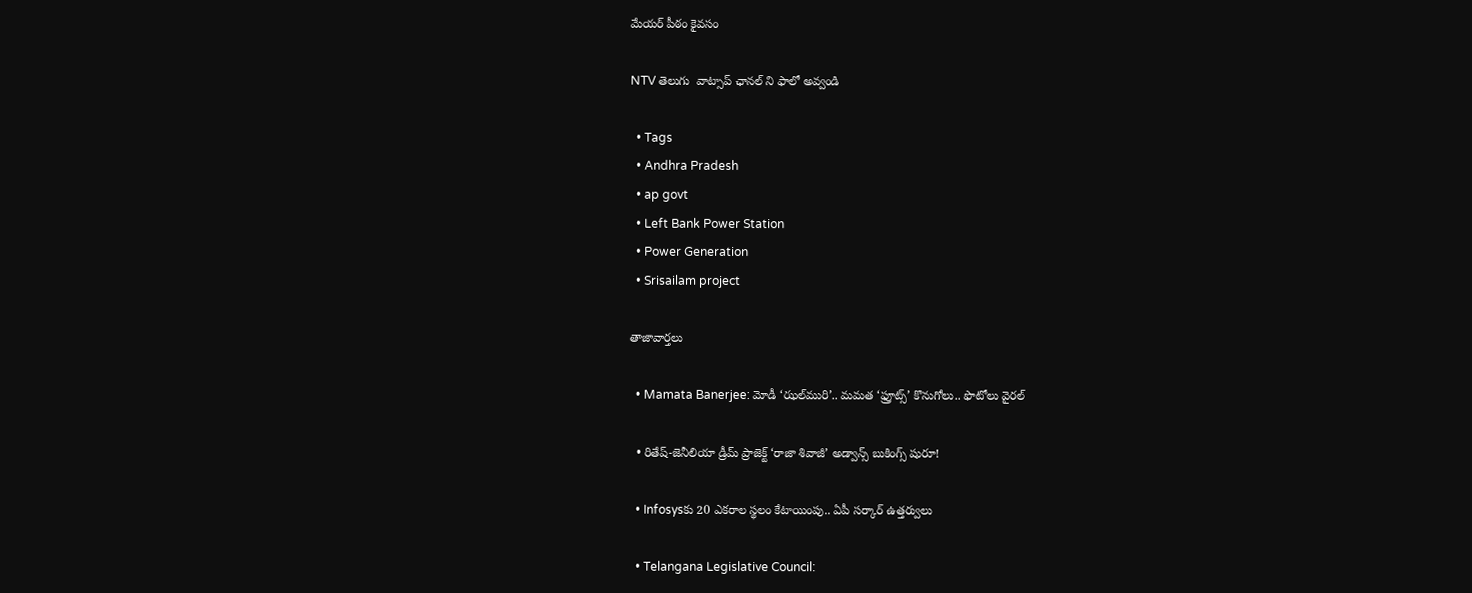మేయర్ పీఠం కైవసం

NTV తెలుగు  వాట్సాప్ ఛానల్ ని ఫాలో అవ్వండి

  • Tags
  • Andhra Pradesh
  • ap govt
  • Left Bank Power Station
  • Power Generation
  • Srisailam project

తాజావార్తలు

  • Mamata Banerjee: మోడీ ‘ఝల్‌మురి’.. మమత ‘ఫ్రూట్స్’ కొనుగోలు.. ఫొటోలు వైరల్

  • రితేష్-జెనీలియా డ్రీమ్ ప్రాజెక్ట్ ‘రాజా శివాజీ’ అడ్వాన్స్ బుకింగ్స్ షురూ!

  • Infosysకు 20 ఎకరాల స్థలం కేటాయింపు.. ఏపీ సర్కార్‌ ఉత్తర్వులు

  • Telangana Legislative Council: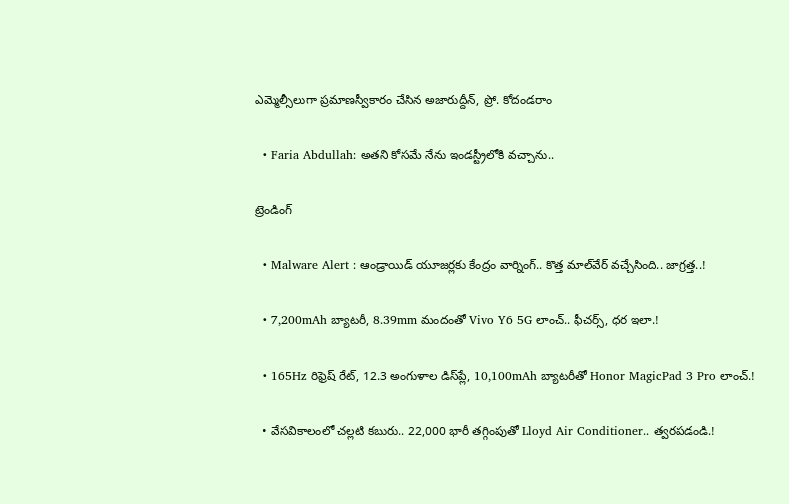ఎమ్మెల్సీలుగా ప్రమాణస్వీకారం చేసిన అజారుద్దీన్, ప్రో. కోదండరాం

  • Faria Abdullah: అతని కోసమే నేను ఇండస్ట్రీలోకి వచ్చాను..

ట్రెండింగ్‌

  • Malware Alert : ఆండ్రాయిడ్ యూజర్లకు కేంద్రం వార్నింగ్.. కొత్త మాల్‌వేర్ వచ్చేసింది.. జాగ్రత్త..!

  • 7,200mAh బ్యాటరీ, 8.39mm మందంతో Vivo Y6 5G లాంచ్.. ఫీచర్స్, ధర ఇలా.!

  • 165Hz రిఫ్రెష్ రేట్‌, 12.3 అంగుళాల డిస్‌ప్లే, 10,100mAh బ్యాటరీతో Honor MagicPad 3 Pro లాంచ్.!

  • వేసవికాలంలో చల్లటి కబురు.. 22,000 భారీ తగ్గింపుతో Lloyd Air Conditioner.. త్వరపడండి.!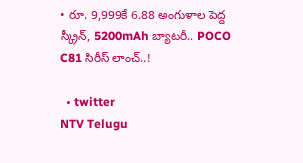• రూ. 9,999కే 6.88 అంగుళాల పెద్ద స్క్రీన్, 5200mAh బ్యాటరీ.. POCO C81 సిరీస్ లాంచ్..!

  • twitter
NTV Telugu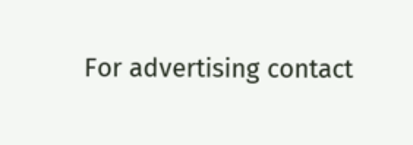For advertising contact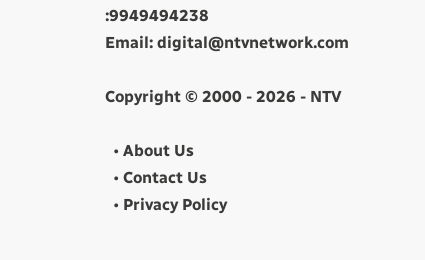:9949494238
Email: digital@ntvnetwork.com

Copyright © 2000 - 2026 - NTV

  • About Us
  • Contact Us
  • Privacy Policy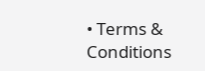• Terms & Conditions